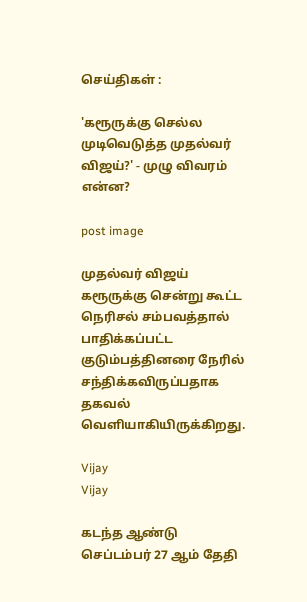செய்திகள் :

'கரூருக்கு செல்ல முடிவெடுத்த முதல்வர் விஜய்?' - முழு விவரம் என்ன?

post image

முதல்வர் விஜய் கரூருக்கு சென்று கூட்ட நெரிசல் சம்பவத்தால் பாதிக்கப்பட்ட குடும்பத்தினரை நேரில் சந்திக்கவிருப்பதாக தகவல் வெளியாகியிருக்கிறது.

Vijay
Vijay

கடந்த ஆண்டு செப்டம்பர் 27 ஆம் தேதி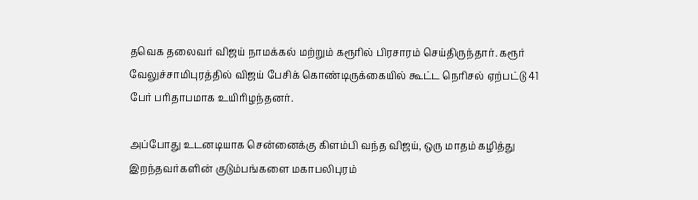தவெக தலைவர் விஜய் நாமக்கல் மற்றும் கரூரில் பிரசாரம் செய்திருந்தார். கரூர் வேலுச்சாமிபுரத்தில் விஜய் பேசிக் கொண்டிருக்கையில் கூட்ட நெரிசல் ஏற்பட்டு 41 பேர் பரிதாபமாக உயிரிழந்தனர்.

அப்போது உடனடியாக சென்னைக்கு கிளம்பி வந்த விஜய், ஒரு மாதம் கழித்து இறந்தவர்களின் குடும்பங்களை மகாபலிபுரம்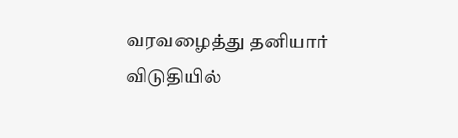வரவழைத்து தனியார் விடுதியில்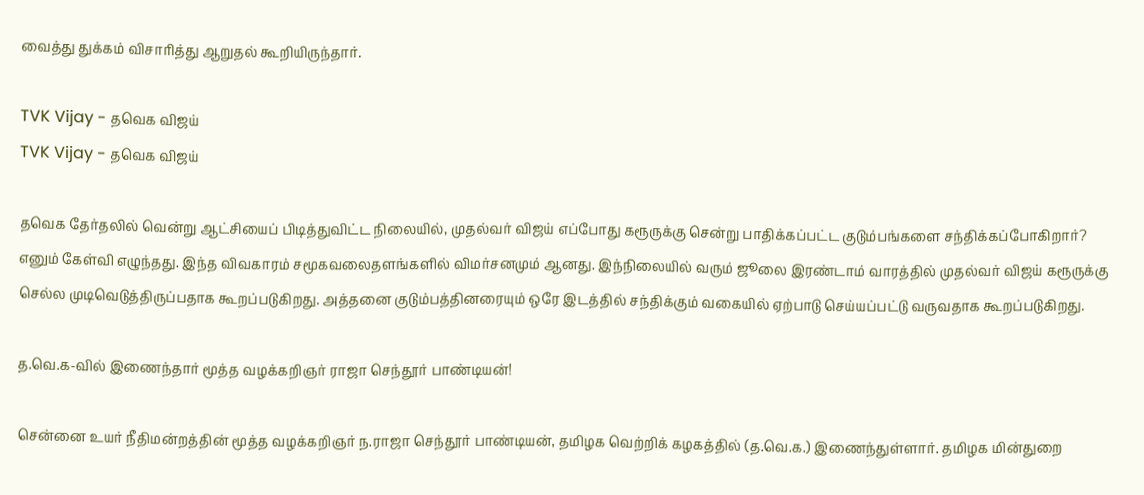வைத்து துக்கம் விசாரித்து ஆறுதல் கூறியிருந்தார்.

TVK Vijay - தவெக விஜய்
TVK Vijay - தவெக விஜய்

தவெக தேர்தலில் வென்று ஆட்சியைப் பிடித்துவிட்ட நிலையில், முதல்வர் விஜய் எப்போது கரூருக்கு சென்று பாதிக்கப்பட்ட குடும்பங்களை சந்திக்கப்போகிறார்? எனும் கேள்வி எழுந்தது. இந்த விவகாரம் சமூகவலைதளங்களில் விமர்சனமும் ஆனது. இந்நிலையில் வரும் ஜூலை இரண்டாம் வாரத்தில் முதல்வர் விஜய் கரூருக்கு செல்ல முடிவெடுத்திருப்பதாக கூறப்படுகிறது. அத்தனை குடும்பத்தினரையும் ஒரே இடத்தில் சந்திக்கும் வகையில் ஏற்பாடு செய்யப்பட்டு வருவதாக கூறப்படுகிறது.

த.வெ.க-வில் இணைந்தார் மூத்த வழக்கறிஞர் ராஜா செந்தூர் பாண்டியன்!

சென்னை உயர் நீதிமன்றத்தின் மூத்த வழக்கறிஞர் ந.ராஜா செந்தூர் பாண்டியன், தமிழக வெற்றிக் கழகத்தில் (த.வெ.க.) இணைந்துள்ளார். தமிழக மின்துறை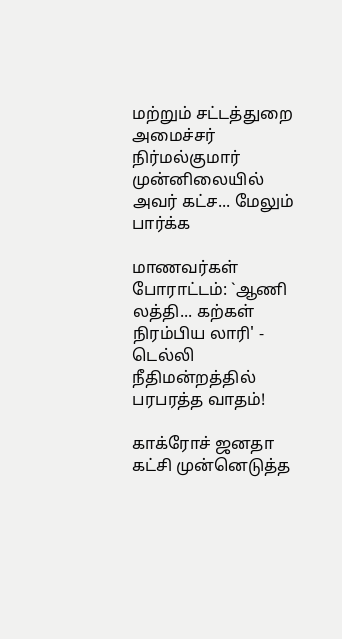மற்றும் சட்டத்துறை அமைச்சர் நிர்மல்குமார் முன்னிலையில் அவர் கட்ச... மேலும் பார்க்க

மாணவர்கள் போராட்டம்: `ஆணி லத்தி... கற்கள் நிரம்பிய லாரி' - டெல்லி நீதிமன்றத்தில் பரபரத்த வாதம்!

காக்ரோச் ஜனதா கட்சி முன்னெடுத்த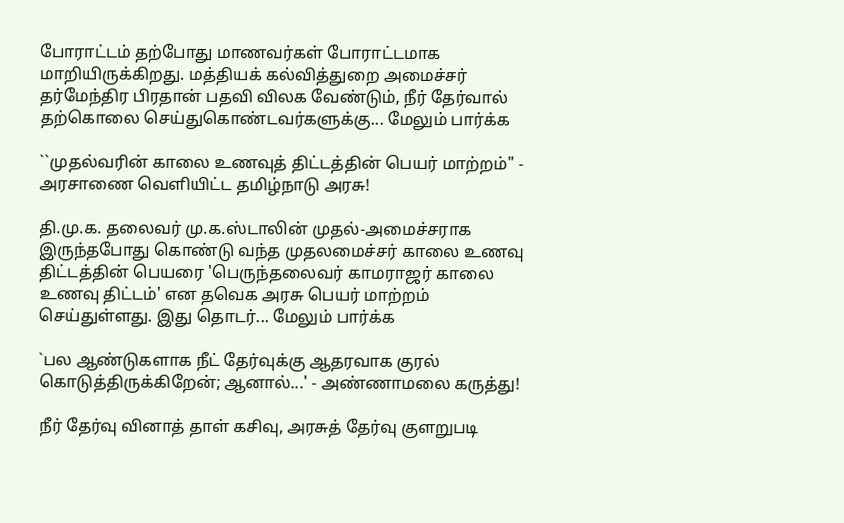போராட்டம் தற்போது மாணவர்கள் போராட்டமாக மாறியிருக்கிறது. மத்தியக் கல்வித்துறை அமைச்சர் தர்மேந்திர பிரதான் பதவி விலக வேண்டும், நீர் தேர்வால் தற்கொலை செய்துகொண்டவர்களுக்கு... மேலும் பார்க்க

``முதல்வரின் காலை உணவுத் திட்டத்தின் பெயர் மாற்றம்" - அரசாணை வெளியிட்ட தமிழ்நாடு அரசு!

தி.மு.க. தலைவர் மு.க.ஸ்டாலின் முதல்-அமைச்சராக இருந்தபோது கொண்டு வந்த முதலமைச்சர் காலை உணவு திட்டத்தின் பெயரை 'பெருந்தலைவர் காமராஜர் காலை உணவு திட்டம்' என தவெக அரசு பெயர் மாற்றம் செய்துள்ளது. இது தொடர்... மேலும் பார்க்க

`பல ஆண்டுகளாக நீட் தேர்வுக்கு ஆதரவாக குரல் கொடுத்திருக்கிறேன்; ஆனால்...' - அண்ணாமலை கருத்து!

நீர் தேர்வு வினாத் தாள் கசிவு, அரசுத் தேர்வு குளறுபடி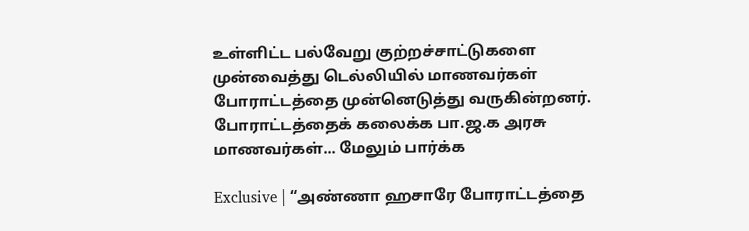உள்ளிட்ட பல்வேறு குற்றச்சாட்டுகளை முன்வைத்து டெல்லியில் மாணவர்கள் போராட்டத்தை முன்னெடுத்து வருகின்றனர். போராட்டத்தைக் கலைக்க பா.ஜ.க அரசு மாணவர்கள்... மேலும் பார்க்க

Exclusive | “அண்ணா ஹசாரே போராட்டத்தை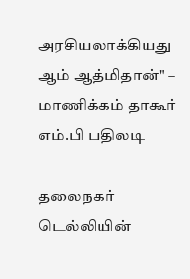அரசியலாக்கியது ஆம் ஆத்மிதான்" – மாணிக்கம் தாகூர் எம்.பி பதிலடி

தலைநகர் டெல்லியின்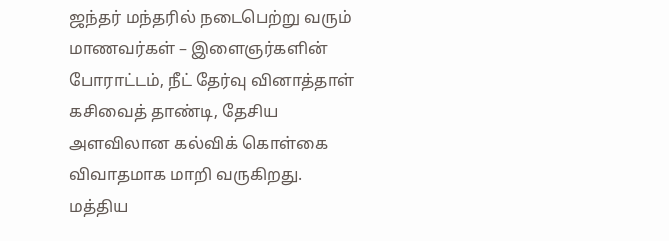ஜந்தர் மந்தரில் நடைபெற்று வரும் மாணவர்கள் – இளைஞர்களின் போராட்டம், நீட் தேர்வு வினாத்தாள் கசிவைத் தாண்டி, தேசிய அளவிலான கல்விக் கொள்கை விவாதமாக மாறி வருகிறது. மத்திய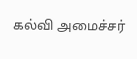கல்வி அமைச்சர்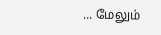... மேலும்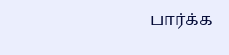பார்க்க